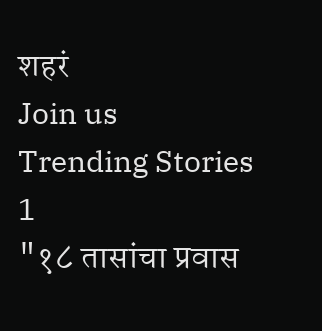शहरं
Join us
Trending Stories
1
"१८ तासांचा प्रवास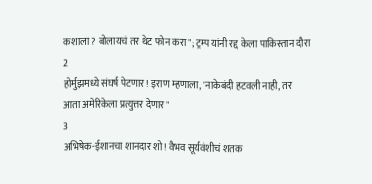कशाला? बोलायचं तर थेट फोन करा"; ट्रम्प यांनी रद्द केला पाकिस्तान दौरा
2
होर्मुझमध्ये संघर्ष पेटणार! इराण म्हणाला, 'नाकेबंदी हटवली नाही, तर आता अमेरिकेला प्रत्युत्तर देणार"
3
अभिषेक-ईशानचा शानदार शो! वैभव सूर्यवंशीचं शतक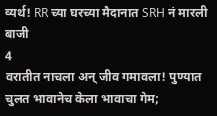व्यर्थ! RR च्या घरच्या मैदानात SRH नं मारली बाजी
4
वरातीत नाचला अन् जीव गमावला! पुण्यात चुलत भावानेच केला भावाचा गेम;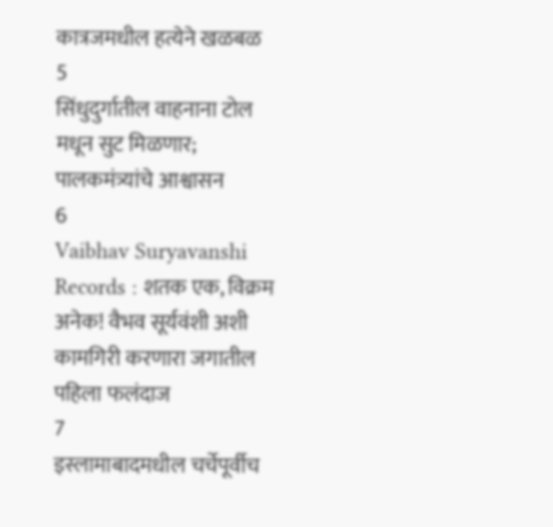कात्रजमधील हत्येने खळबळ
5
सिंधुदुर्गातील वाहनाना टोल मधून सुट मिळणार; पालकमंत्र्यांचे आश्वासन
6
Vaibhav Suryavanshi Records : शतक एक, विक्रम अनेक! वैभव सूर्यवंशी अशी कामगिरी करणारा जगातील पहिला फलंदाज
7
इस्लामाबादमधील चर्चेपूर्वीच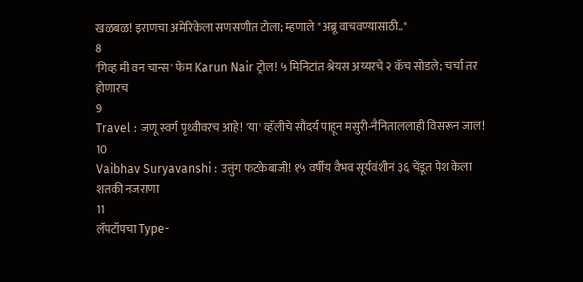खळबळ! इराणचा अमेरिकेला सणसणीत टोला; म्हणाले "अब्रू वाचवण्यासाठी.."
8
'गिव्ह मी वन चान्स' फेम Karun Nair ट्रोल! ५ मिनिटांत श्रेयस अय्यरचे २ कॅच सोडले; चर्चा तर होणारच
9
Travel : जणू स्वर्ग पृथ्वीवरच आहे! 'या' व्हॅलीचे सौंदर्य पाहून मसुरी-नैनिताललाही विसरून जाल!
10
Vaibhav Suryavanshi : उत्तुंग फटकेबाजी! १५ वर्षीय वैभव सूर्यवंशीनं ३६ चेंडूत पेश केला शतकी नजराणा
11
लॅपटॉपचा Type-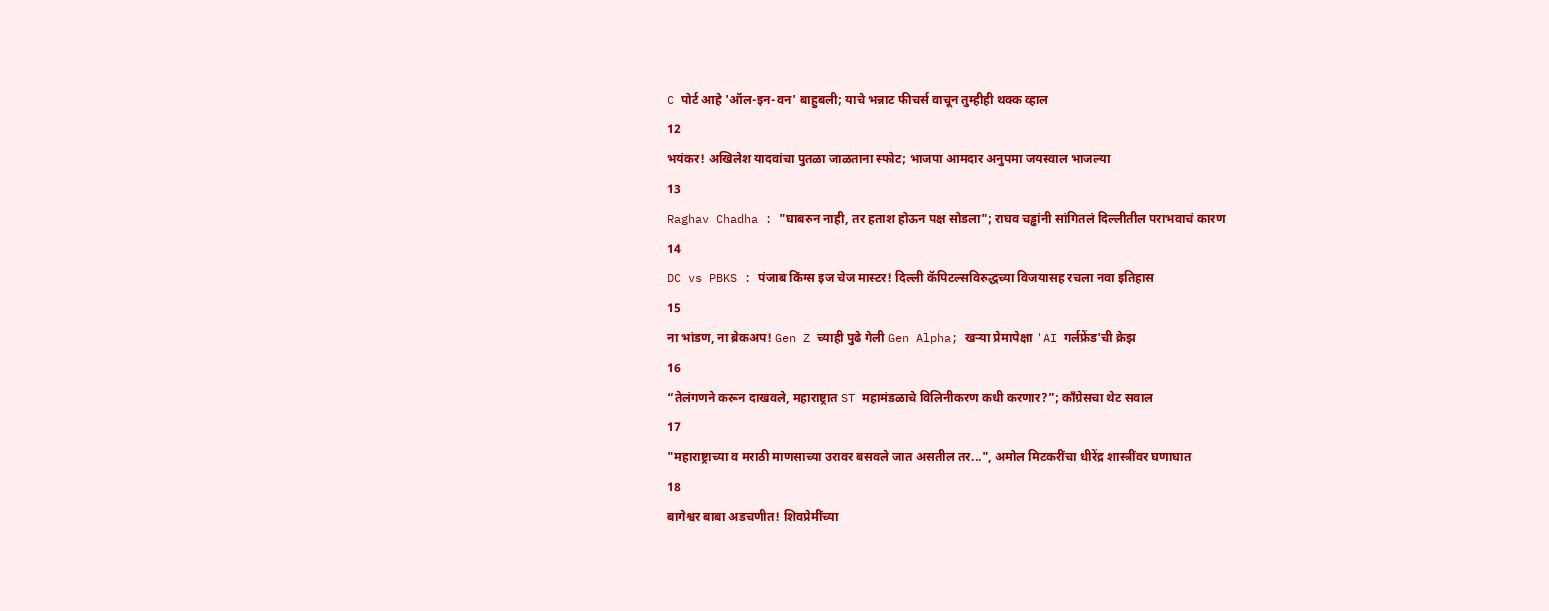C पोर्ट आहे 'ऑल-इन-वन' बाहुबली; याचे भन्नाट फीचर्स वाचून तुम्हीही थक्क व्हाल
12
भयंकर! अखिलेश यादवांचा पुतळा जाळताना स्फोट; भाजपा आमदार अनुपमा जयस्वाल भाजल्या
13
Raghav Chadha : "घाबरुन नाही, तर हताश होऊन पक्ष सोडला"; राघव चड्ढांनी सांगितलं दिल्लीतील पराभवाचं कारण
14
DC vs PBKS : पंजाब किंग्स इज चेज मास्टर! दिल्ली कॅपिटल्सविरुद्धच्या विजयासह रचला नवा इतिहास
15
ना भांडण, ना ब्रेकअप! Gen Z च्याही पुढे गेली Gen Alpha; खऱ्या प्रेमापेक्षा 'AI गर्लफ्रेंड'ची क्रेझ
16
“तेलंगणने करून दाखवले, महाराष्ट्रात ST महामंडळाचे विलिनीकरण कधी करणार?”; काँग्रेसचा थेट सवाल
17
"महाराष्ट्राच्या व मराठी माणसाच्या उरावर बसवले जात असतील तर...", अमोल मिटकरींचा धीरेंद्र शास्त्रींवर घणाघात
18
बागेश्वर बाबा अडचणीत! शिवप्रेमींच्या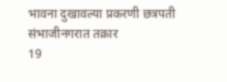भावना दुखावल्या प्रकरणी छत्रपती संभाजीनगरात तक्रार
19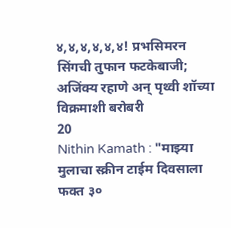४,४,४,४,४,४! प्रभसिमरन सिंगची तुफान फटकेबाजी; अजिंक्य रहाणे अन् पृथ्वी शॉच्या विक्रमाशी बरोबरी
20
Nithin Kamath : "माझ्या मुलाचा स्क्रीन टाईम दिवसाला फक्त ३०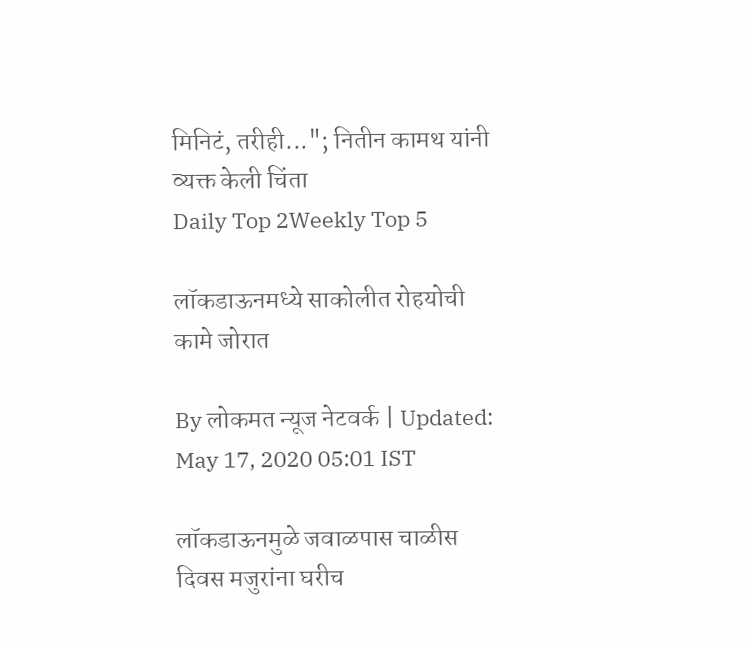मिनिटं, तरीही..."; नितीन कामथ यांनी व्यक्त केली चिंता
Daily Top 2Weekly Top 5

लॉकडाऊनमध्ये साकोलीत रोहयोची कामे जोरात

By लोकमत न्यूज नेटवर्क | Updated: May 17, 2020 05:01 IST

लॉकडाऊनमुळे जवाळपास चाळीस दिवस मजुरांना घरीच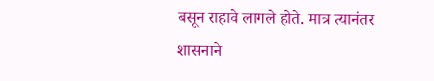बसून राहावे लागले होते. मात्र त्यानंतर शासनाने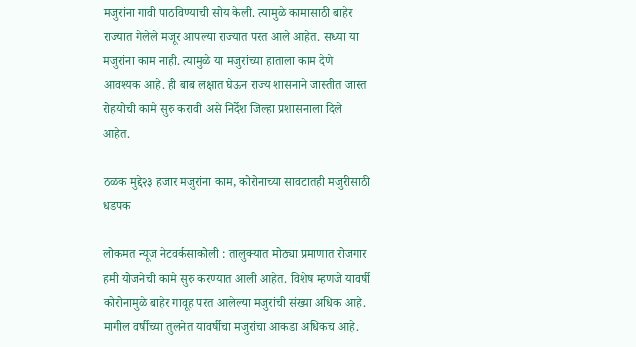मजुरांना गावी पाठविण्याची सोय केली. त्यामुळे कामासाठी बाहेर राज्यात गेलेले मजूर आपल्या राज्यात परत आले आहेत. सध्या या मजुरांना काम नाही. त्यामुळे या मजुरांच्या हाताला काम देणे आवश्यक आहे. ही बाब लक्षात घेऊन राज्य शासनाने जास्तीत जास्त रोहयोची कामे सुरु करावी असे निर्देश जिल्हा प्रशासनाला दिले आहेत.

ठळक मुद्दे२३ हजार मजुरांना काम, कोरोनाच्या सावटातही मजुरीसाठी धडपक

लोकमत न्यूज नेटवर्कसाकोली : तालुक्यात मोठ्या प्रमाणात रोजगार हमी योजनेची कामे सुरु करण्यात आली आहेत. विशेष म्हणजे यावर्षी कोरोनामुळे बाहेर गावूह परत आलेल्या मजुरांची संख्या अधिक आहे. मागील वर्षीच्या तुलनेत यावर्षीचा मजुरांचा आकडा अधिकच आहे.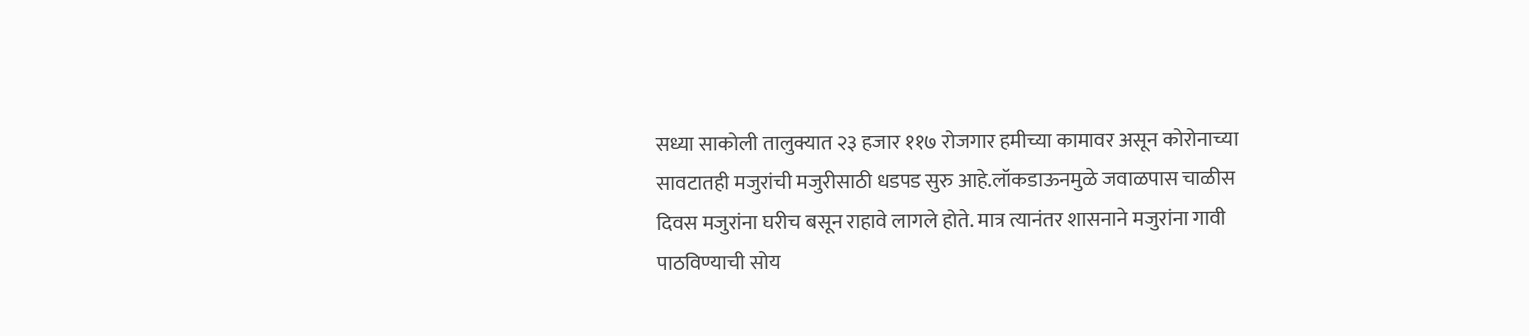सध्या साकोली तालुक्यात २३ हजार ११७ रोजगार हमीच्या कामावर असून कोरोनाच्या सावटातही मजुरांची मजुरीसाठी धडपड सुरु आहे.लॉकडाऊनमुळे जवाळपास चाळीस दिवस मजुरांना घरीच बसून राहावे लागले होते. मात्र त्यानंतर शासनाने मजुरांना गावी पाठविण्याची सोय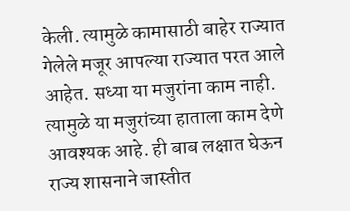केली. त्यामुळे कामासाठी बाहेर राज्यात गेलेले मजूर आपल्या राज्यात परत आले आहेत. सध्या या मजुरांना काम नाही. त्यामुळे या मजुरांच्या हाताला काम देणे आवश्यक आहे. ही बाब लक्षात घेऊन राज्य शासनाने जास्तीत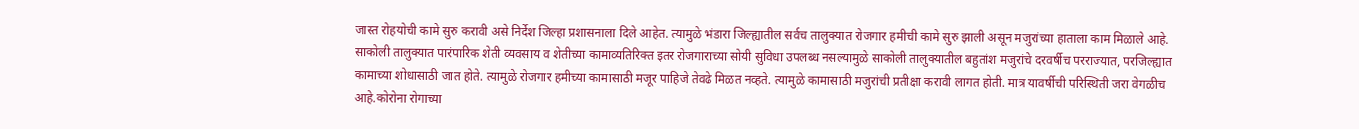जास्त रोहयोची कामे सुरु करावी असे निर्देश जिल्हा प्रशासनाला दिले आहेत. त्यामुळे भंडारा जिल्ह्यातील सर्वच तालुक्यात रोजगार हमीची कामे सुरु झाली असून मजुरांच्या हाताला काम मिळाले आहे. साकोली तालुक्यात पारंपारिक शेती व्यवसाय व शेतीच्या कामाव्यतिरिक्त इतर रोजगाराच्या सोयी सुविधा उपलब्ध नसल्यामुळे साकोली तालुक्यातील बहुतांश मजुरांचे दरवर्षीच परराज्यात, परजिल्ह्यात कामाच्या शोधासाठी जात होते. त्यामुळे रोजगार हमीच्या कामासाठी मजूर पाहिजे तेवढे मिळत नव्हते. त्यामुळे कामासाठी मजुरांची प्रतीक्षा करावी लागत होती. मात्र यावर्षीची परिस्थिती जरा वेगळीच आहे.कोरोना रोगाच्या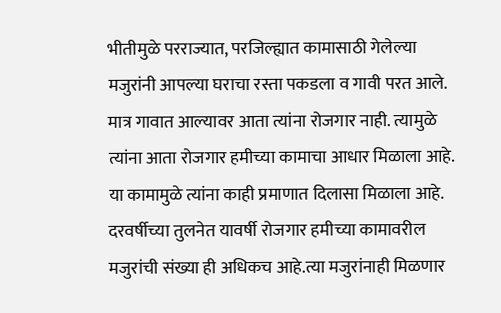भीतीमुळे परराज्यात, परजिल्ह्यात कामासाठी गेलेल्या मजुरांनी आपल्या घराचा रस्ता पकडला व गावी परत आले. मात्र गावात आल्यावर आता त्यांना रोजगार नाही. त्यामुळे त्यांना आता रोजगार हमीच्या कामाचा आधार मिळाला आहे. या कामामुळे त्यांना काही प्रमाणात दिलासा मिळाला आहे. दरवर्षीच्या तुलनेत यावर्षी रोजगार हमीच्या कामावरील मजुरांची संख्या ही अधिकच आहे.त्या मजुरांनाही मिळणार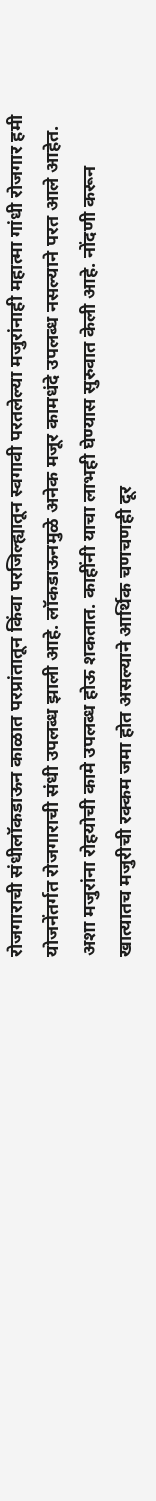रोजगाराची संधीलॉकडाऊन काळात परप्रांतातून किंवा परजिल्ह्यातून स्वगावी परतलेल्या मजुरांनाही महात्मा गांधी रोजगार हमी योजनेंतर्गत रोजगाराची संधी उपलब्ध झाली आहे. लॉकडाऊनमुळे अनेक मजूर कामधंदे उपलब्ध नसल्याने परत आले आहेत. अशा मजुरांना रोहयोची कामे उपलब्ध होऊ शकतात. काहींनी याचा लाभही घेण्यास सुरुवात केली आहे. नोंदणी करून खात्यातच मजुरीची रक्कम जमा होत असल्याने आर्थिक चणचणही दूर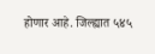होणार आहे. जिल्ह्यात ५४५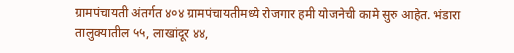ग्रामपंचायती अंतर्गत ४०४ ग्रामपंचायतीमध्ये रोजगार हमी योजनेची कामे सुरु आहेत. भंडारा तालुक्यातील ५५, लाखांदूर ४४,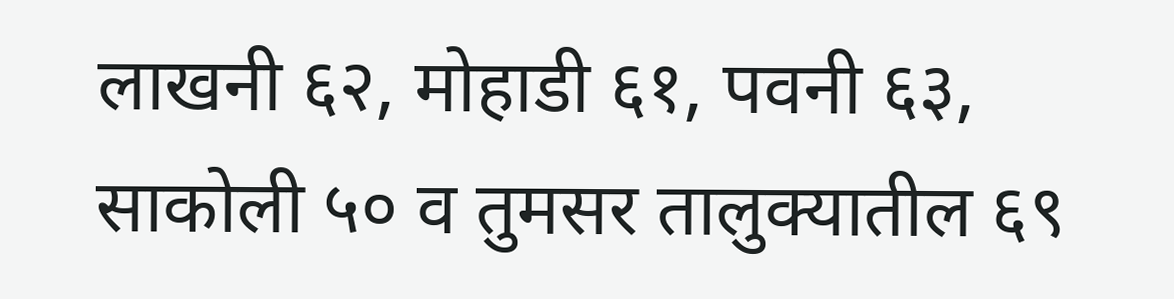लाखनी ६२, मोहाडी ६१, पवनी ६३, साकोली ५० व तुमसर तालुक्यातील ६९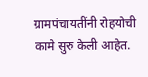ग्रामपंचायतींनी रोहयोची कामे सुरु केली आहेत.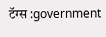टॅग्स :government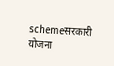schemeसरकारी योजना